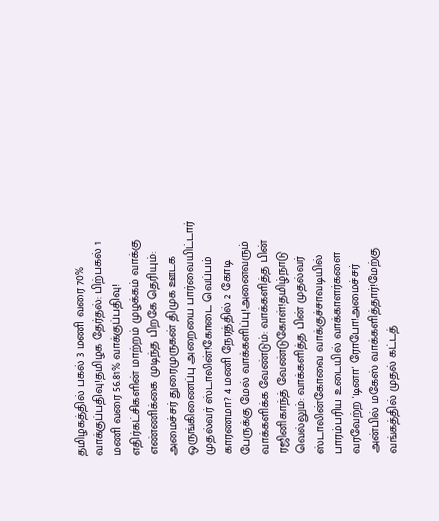தமிழகத்தில் பகல் 3 மணி வரை 70% வாக்குப்பதிவு!தமிழக தேர்தல்: பிற்பகல் 1 மணி வரை 56.81% வாக்குப்பதிவு! எதிர்கட்சிகளின் மாற்றம் முழக்கம் வாக்கு எண்ணிக்கை முடிந்த பிறகே தெரியும்: அமைச்சர் துரைமுருகன் திமுக ஊடக ஒருங்கிணைப்பு அறையை பார்வையிட்டார் முதல்வர் ஸ்டாலின்!கோடை வெப்பம் காரணமா? 4 மணி நேரத்தில் 2 கோடி பேருக்கு மேல் வாக்களிப்பு!அனைவரும் வாக்களிக்க வேண்டும்: வாக்களித்த பின் ரஜினிகாந்த் வேண்டுகோள்!தமிழ்நாடு வெல்லும்: வாக்களித்த பின் முதல்வர் ஸ்டாலின்கோவை வாக்குச்சாவடியில் பாரம்பரிய உடையில் வாக்காளர்களை வரவேற்ற 'டினா' ரோபோ!அமைச்சர் அன்பில் மகேஸ் வாக்களித்தார்!மேற்கு வங்கத்தில் முதல் கட்டத்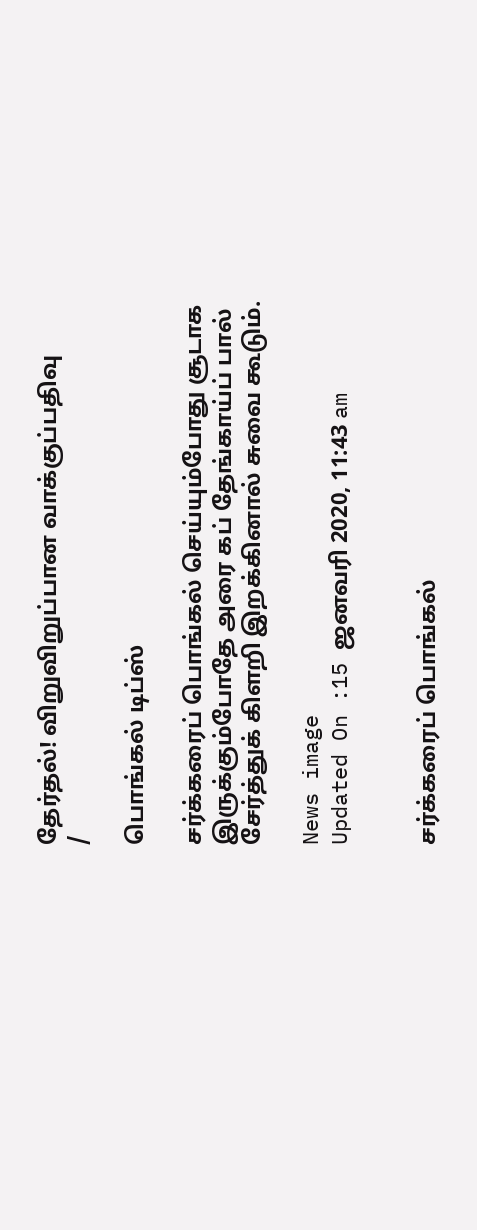தேர்தல்! விறுவிறுப்பான வாக்குப்பதிவு
/

பொங்கல் டிப்ஸ்

சர்க்கரைப் பொங்கல் செய்யும்போது சூடாக இருக்கும்போதே அரை கப் தேங்காய்ப் பால் சேர்த்துக் கிளறி இறக்கினால் சுவை கூடும்.

News image
Updated On :15 ஜனவரி 2020, 11:43 am


சர்க்கரைப் பொங்கல்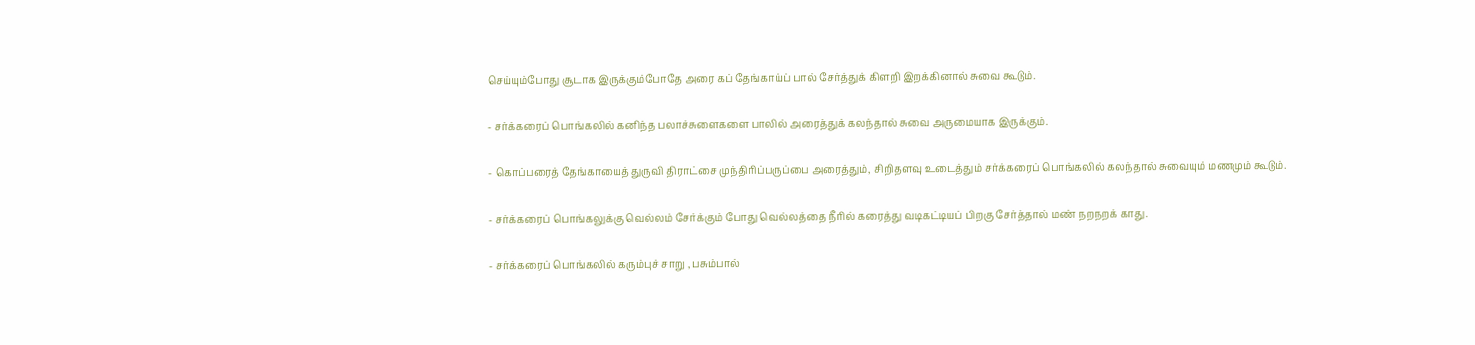செய்யும்போது சூடாக இருக்கும்போதே அரை கப் தேங்காய்ப் பால் சேர்த்துக் கிளறி இறக்கினால் சுவை கூடும்.

- சர்க்கரைப் பொங்கலில் கனிந்த பலாச்சுளைகளை பாலில் அரைத்துக் கலந்தால் சுவை அருமையாக இருக்கும்.

- கொப்பரைத் தேங்காயைத் துருவி திராட்சை முந்திரிப்பருப்பை அரைத்தும், சிறிதளவு உடைத்தும் சர்க்கரைப் பொங்கலில் கலந்தால் சுவையும் மணமும் கூடும்.

- சர்க்கரைப் பொங்கலுக்கு வெல்லம் சேர்க்கும் போது வெல்லத்தை நீரில் கரைத்து வடிகட்டியப் பிறகு சேர்த்தால் மண் நறநறக் காது.

- சர்க்கரைப் பொங்கலில் கரும்புச் சாறு , பசும்பால்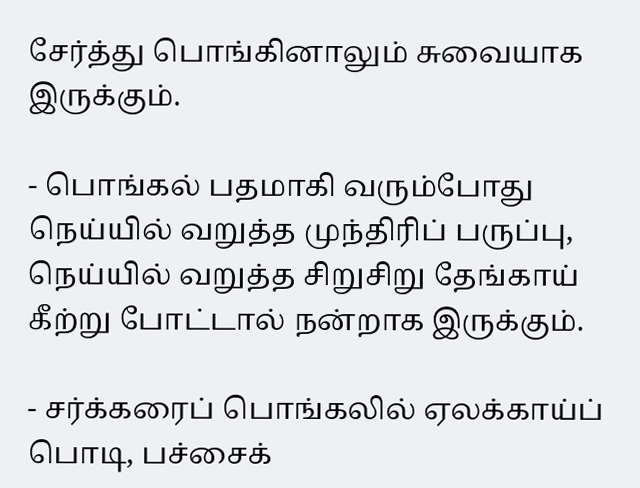சேர்த்து பொங்கினாலும் சுவையாக இருக்கும்.

- பொங்கல் பதமாகி வரும்போது நெய்யில் வறுத்த முந்திரிப் பருப்பு, நெய்யில் வறுத்த சிறுசிறு தேங்காய் கீற்று போட்டால் நன்றாக இருக்கும்.

- சர்க்கரைப் பொங்கலில் ஏலக்காய்ப் பொடி, பச்சைக்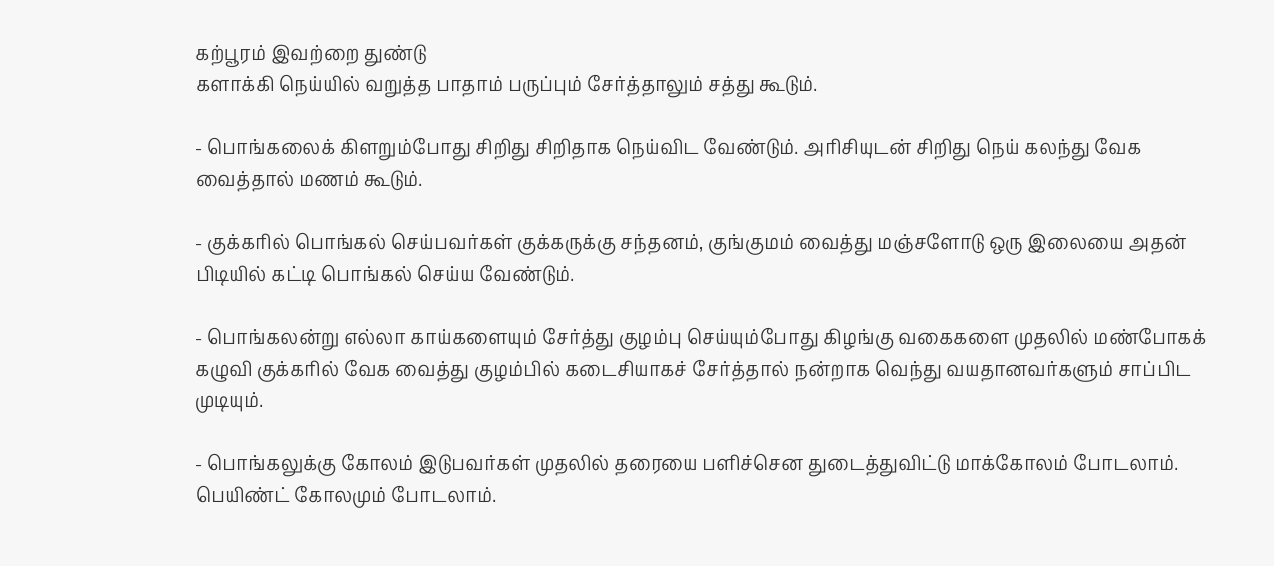கற்பூரம் இவற்றை துண்டு
களாக்கி நெய்யில் வறுத்த பாதாம் பருப்பும் சேர்த்தாலும் சத்து கூடும்.

- பொங்கலைக் கிளறும்போது சிறிது சிறிதாக நெய்விட வேண்டும். அரிசியுடன் சிறிது நெய் கலந்து வேக வைத்தால் மணம் கூடும்.

- குக்கரில் பொங்கல் செய்பவர்கள் குக்கருக்கு சந்தனம், குங்குமம் வைத்து மஞ்சளோடு ஒரு இலையை அதன் பிடியில் கட்டி பொங்கல் செய்ய வேண்டும்.

- பொங்கலன்று எல்லா காய்களையும் சேர்த்து குழம்பு செய்யும்போது கிழங்கு வகைகளை முதலில் மண்போகக் கழுவி குக்கரில் வேக வைத்து குழம்பில் கடைசியாகச் சேர்த்தால் நன்றாக வெந்து வயதானவர்களும் சாப்பிட முடியும்.

- பொங்கலுக்கு கோலம் இடுபவர்கள் முதலில் தரையை பளிச்சென துடைத்துவிட்டு மாக்கோலம் போடலாம். பெயிண்ட் கோலமும் போடலாம்.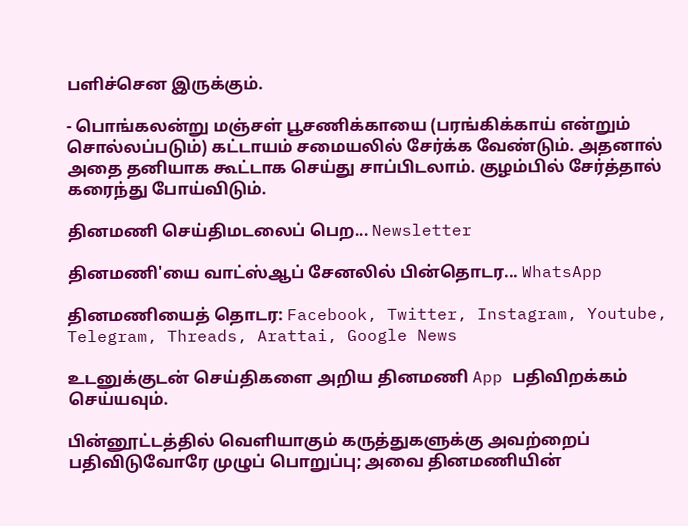பளிச்சென இருக்கும்.

- பொங்கலன்று மஞ்சள் பூசணிக்காயை (பரங்கிக்காய் என்றும் சொல்லப்படும்) கட்டாயம் சமையலில் சேர்க்க வேண்டும். அதனால் அதை தனியாக கூட்டாக செய்து சாப்பிடலாம். குழம்பில் சேர்த்தால் கரைந்து போய்விடும்.

தினமணி செய்திமடலைப் பெற... Newsletter

தினமணி'யை வாட்ஸ்ஆப் சேனலில் பின்தொடர... WhatsApp

தினமணியைத் தொடர: Facebook, Twitter, Instagram, Youtube, Telegram, Threads, Arattai, Google News

உடனுக்குடன் செய்திகளை அறிய தினமணி App பதிவிறக்கம் செய்யவும்.

பின்னூட்டத்தில் வெளியாகும் கருத்துகளுக்கு அவற்றைப் பதிவிடுவோரே முழுப் பொறுப்பு; அவை தினமணியின்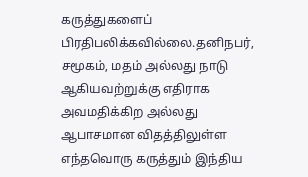கருத்துகளைப் பிரதிபலிக்கவில்லை.தனிநபர், சமூகம், மதம் அல்லது நாடு ஆகியவற்றுக்கு எதிராக அவமதிக்கிற அல்லது ஆபாசமான விதத்திலுள்ள எந்தவொரு கருத்தும் இந்திய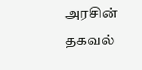அரசின் தகவல்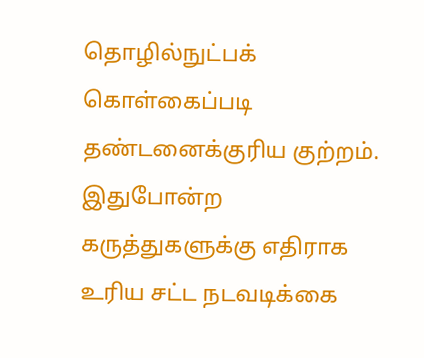தொழில்நுட்பக் கொள்கைப்படி தண்டனைக்குரிய குற்றம். இதுபோன்ற கருத்துகளுக்கு எதிராக உரிய சட்ட நடவடிக்கை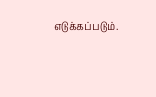எடுக்கப்படும்.